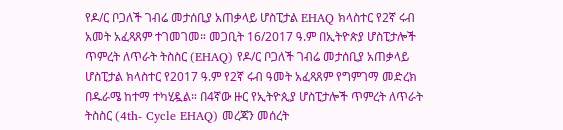የዶ/ር ቦጋለች ገብሬ መታሰቢያ አጠቃላይ ሆስፒታል EHAQ ክላስተር የ2ኛ ሩብ አመት አፈጻጸም ተገመገመ። መጋቢት 16/2017 ዓ.ም በኢትዮጵያ ሆስፒታሎች ጥምረት ለጥራት ትስስር (EHAQ) የዶ/ር ቦጋለች ገብሬ መታሰቢያ አጠቃላይ ሆስፒታል ክላስተር የ2017 ዓ.ም የ2ኛ ሩብ ዓመት አፈጻጸም የግምገማ መድረክ በዱራሜ ከተማ ተካሂዷል። በ4ኛው ዙር የኢትዮጲያ ሆስፒታሎች ጥምረት ለጥራት ትስስር (4th- Cycle EHAQ) መረጃን መሰረት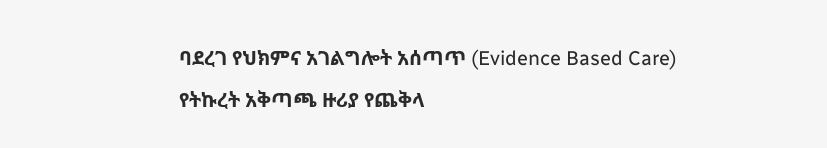ባደረገ የህክምና አገልግሎት አሰጣጥ (Evidence Based Care) የትኩረት አቅጣጫ ዙሪያ የጨቅላ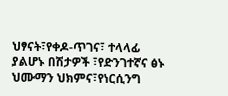ህፃናት፣የቀዶ-ጥገና፣ ተላላፊ ያልሆኑ በሽታዎች ፣የድንገተኛና ፅኑ ህሙማን ህክምና፣የነርሲንግ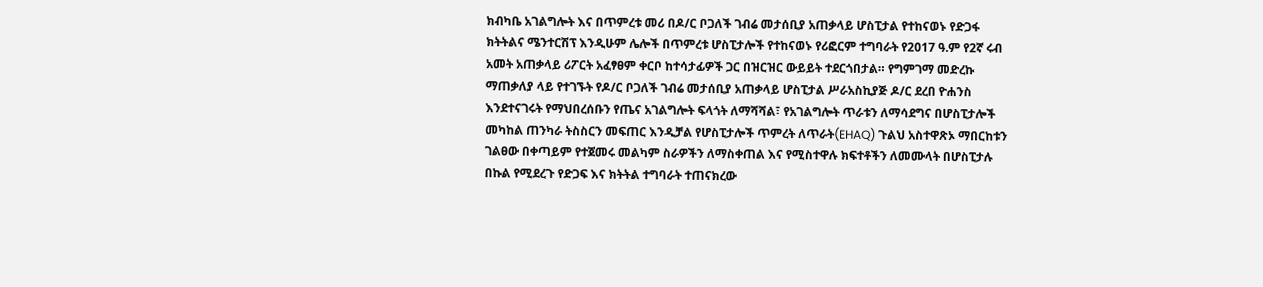ክብካቤ አገልግሎት እና በጥምረቱ መሪ በዶ/ር ቦጋለች ገብሬ መታሰቢያ አጠቃላይ ሆስፒታል የተከናወኑ የድጋፋ ክትትልና ሜንተርሽፕ እንዲሁም ሌሎች በጥምረቱ ሆስፒታሎች የተከናወኑ የሪፎርም ተግባራት የ2017 ዓ.ም የ2ኛ ሩብ አመት አጠቃላይ ሪፖርት አፈፃፀም ቀርቦ ከተሳታፊዎች ጋር በዝርዝር ውይይት ተደርጎበታል። የግምገማ መድረኩ ማጠቃለያ ላይ የተገኙት የዶ/ር ቦጋለች ገብሬ መታሰቢያ አጠቃላይ ሆስፒታል ሥራአስኪያጅ ዶ/ር ደረበ ዮሐንስ እንደተናገሩት የማህበረሰቡን የጤና አገልግሎት ፍላጎት ለማሻሻል፣ የአገልግሎት ጥራቱን ለማሳደግና በሆስፒታሎች መካከል ጠንካራ ትስስርን መፍጠር እንዲቻል የሆስፒታሎች ጥምረት ለጥራት(EHAQ) ጉልህ አስተዋጽኦ ማበርከቱን ገልፀው በቀጣይም የተጀመሩ መልካም ስራዎችን ለማስቀጠል እና የሚስተዋሉ ክፍተቶችን ለመሙላት በሆስፒታሉ በኩል የሚደረጉ የድጋፍ እና ክትትል ተግባራት ተጠናክረው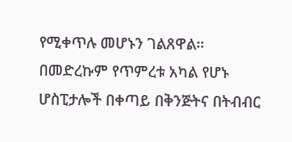የሚቀጥሉ መሆኑን ገልጸዋል። በመድረኩም የጥምረቱ አካል የሆኑ ሆስፒታሎች በቀጣይ በቅንጅትና በትብብር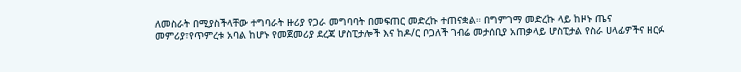ለመስራት በሚያስችላቸው ተግባራት ዙሪያ የጋራ መግባባት በመፍጠር መድረኩ ተጠናቋል። በግምገማ መድረኩ ላይ ከዞኑ ጤና መምሪያ፣የጥምረቱ አባል ከሆኑ የመጀመሪያ ደረጃ ሆስፒታሎች እና ከዶ/ር ቦጋለች ገብሬ መታሰቢያ አጠቃላይ ሆስፒታል የስራ ሀላፊዎችና ዘርፉ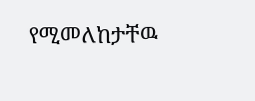የሚመለከታቸዉ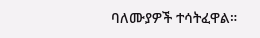ባለሙያዎች ተሳትፈዋል።